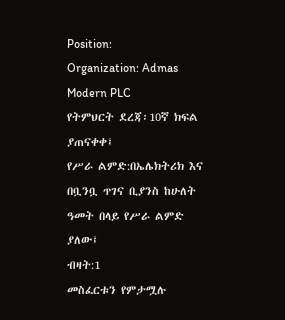Position:
Organization: Admas Modern PLC
የትምህርት ደረጃ፡10ኛ ክፍል ያጠናቀቀ፤
የሥራ ልምድ:በኤሌክትሪክ እና በቧንቧ ጥገና ቢያንስ ከሁለት ዓመት በላይ የሥራ ልምድ ያለው፤
ብዛት:1
መስፈርቱን የምታሟሉ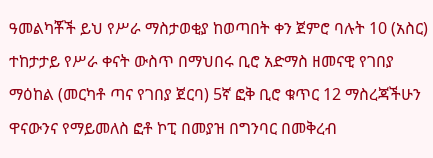ዓመልካቾች ይህ የሥራ ማስታወቂያ ከወጣበት ቀን ጀምሮ ባሉት 10 (አስር) ተከታታይ የሥራ ቀናት ውስጥ በማህበሩ ቢሮ አድማስ ዘመናዊ የገበያ ማዕከል (መርካቶ ጣና የገበያ ጀርባ) 5ኛ ፎቅ ቢሮ ቁጥር 12 ማስረጃችሁን ዋናውንና የማይመለስ ፎቶ ኮፒ በመያዝ በግንባር በመቅረብ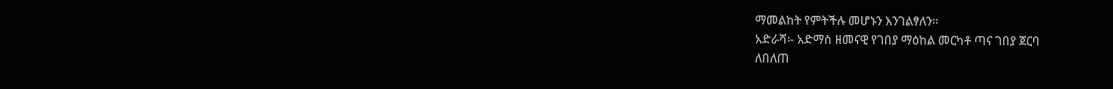ማመልከት የምትችሉ መሆኑን እንገልፃለን፡፡
አድራሻ፡- አድማስ ዘመናዊ የገበያ ማዕከል መርካቶ ጣና ገበያ ጀርባ
ለበለጠ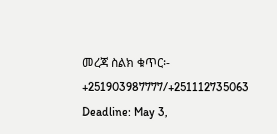መረጃ ስልክ ቁጥር፡- +251903987777/+251112735063
Deadline: May 3,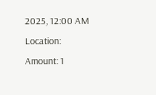2025, 12:00 AM
Location:
Amount: 1